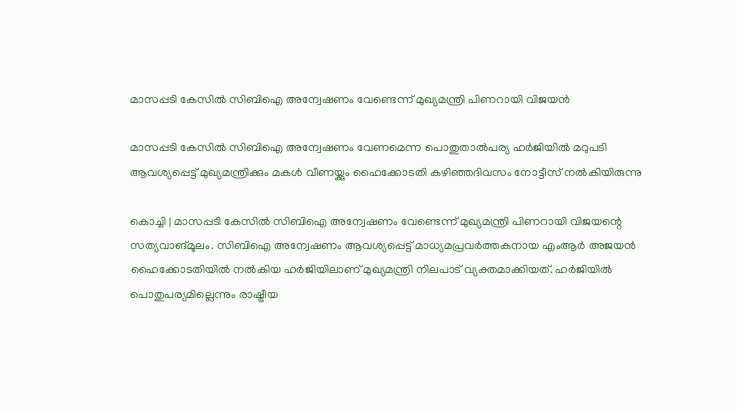മാസപ്പടി കേസില്‍ സിബിഐ അന്വേഷണം വേണ്ടെന്ന് മുഖ്യമന്ത്രി പിണറായി വിജയൻ

മാസപ്പടി കേസില്‍ സിബിഐ അന്വേഷണം വേണമെന്ന പൊതുതാല്‍പര്യ ഹര്‍ജിയില്‍ മറുപടി ആവശ്യപ്പെട്ട് മുഖ്യമന്ത്രിക്കും മകള്‍ വീണയ്ക്കും ഹൈക്കോടതി കഴിഞ്ഞദിവസം നോട്ടീസ് നല്‍കിയിരുന്നു

കൊച്ചി | മാസപ്പടി കേസില്‍ സിബിഐ അന്വേഷണം വേണ്ടെന്ന് മുഖ്യമന്ത്രി പിണറായി വിജയന്റെ സത്യവാങ്മൂലം. സിബിഐ അന്വേഷണം ആവശ്യപ്പെട്ട് മാധ്യമപ്രവര്‍ത്തകനായ എംആര്‍ അജയന്‍ ഹൈക്കോടതിയില്‍ നല്‍കിയ ഹര്‍ജിയിലാണ് മുഖ്യമന്ത്രി നിലപാട് വ്യക്തമാക്കിയത്. ഹര്‍ജിയില്‍ പൊതുപര്യമില്ലെന്നും രാഷ്ട്രീയ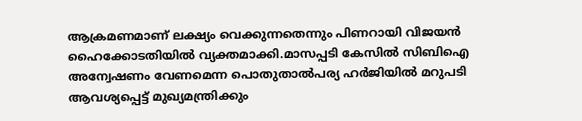ആക്രമണമാണ് ലക്ഷ്യം വെക്കുന്നതെന്നും പിണറായി വിജയന്‍ ഹൈക്കോടതിയില്‍ വ്യക്തമാക്കി.മാസപ്പടി കേസില്‍ സിബിഐ അന്വേഷണം വേണമെന്ന പൊതുതാല്‍പര്യ ഹര്‍ജിയില്‍ മറുപടി ആവശ്യപ്പെട്ട് മുഖ്യമന്ത്രിക്കും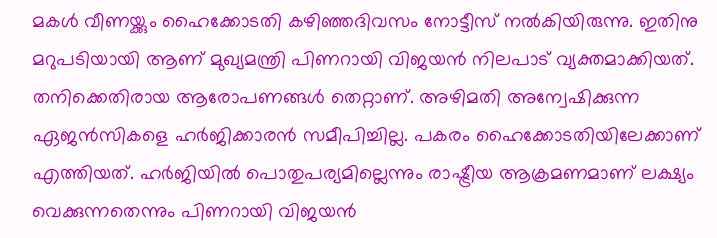മകള്‍ വീണയ്ക്കും ഹൈക്കോടതി കഴിഞ്ഞദിവസം നോട്ടീസ് നല്‍കിയിരുന്നു. ഇതിനു മറുപടിയായി ആണ് മുഖ്യമന്ത്രി പിണറായി വിജയന്‍ നിലപാട് വ്യക്തമാക്കിയത്. തനിക്കെതിരായ ആരോപണങ്ങള്‍ തെറ്റാണ്. അഴിമതി അന്വേഷിക്കുന്ന ഏജന്‍സികളെ ഹര്‍ജിക്കാരന്‍ സമീപിച്ചില്ല. പകരം ഹൈക്കോടതിയിലേക്കാണ് എത്തിയത്. ഹര്‍ജിയില്‍ പൊതുപര്യമില്ലെന്നും രാഷ്ട്രീയ ആക്രമണമാണ് ലക്ഷ്യം വെക്കുന്നതെന്നും പിണറായി വിജയന്‍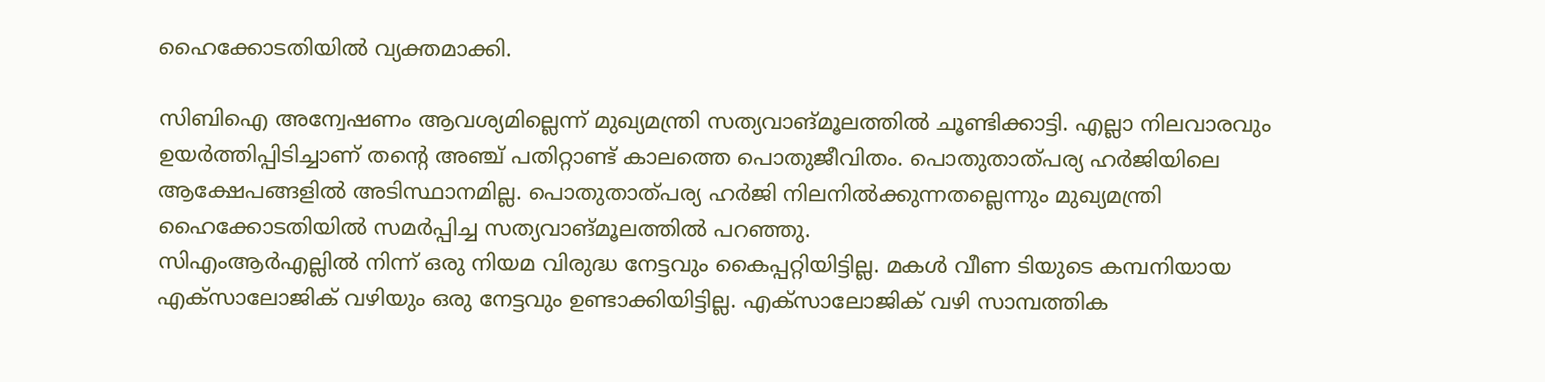ഹൈക്കോടതിയില്‍ വ്യക്തമാക്കി.

സിബിഐ അന്വേഷണം ആവശ്യമില്ലെന്ന് മുഖ്യമന്ത്രി സത്യവാങ്മൂലത്തില്‍ ചൂണ്ടിക്കാട്ടി. എല്ലാ നിലവാരവും ഉയര്‍ത്തിപ്പിടിച്ചാണ് തന്റെ അഞ്ച് പതിറ്റാണ്ട് കാലത്തെ പൊതുജീവിതം. പൊതുതാത്പര്യ ഹര്‍ജിയിലെ ആക്ഷേപങ്ങളില്‍ അടിസ്ഥാനമില്ല. പൊതുതാത്പര്യ ഹര്‍ജി നിലനില്‍ക്കുന്നതല്ലെന്നും മുഖ്യമന്ത്രി ഹൈക്കോടതിയിൽ സമർപ്പിച്ച സത്യവാങ്മൂലത്തിൽ പറഞ്ഞു.
സിഎംആര്‍എല്ലില്‍ നിന്ന് ഒരു നിയമ വിരുദ്ധ നേട്ടവും കൈപ്പറ്റിയിട്ടില്ല. മകള്‍ വീണ ടിയുടെ കമ്പനിയായ എക്സാലോജിക് വഴിയും ഒരു നേട്ടവും ഉണ്ടാക്കിയിട്ടില്ല. എക്സാലോജിക് വഴി സാമ്പത്തിക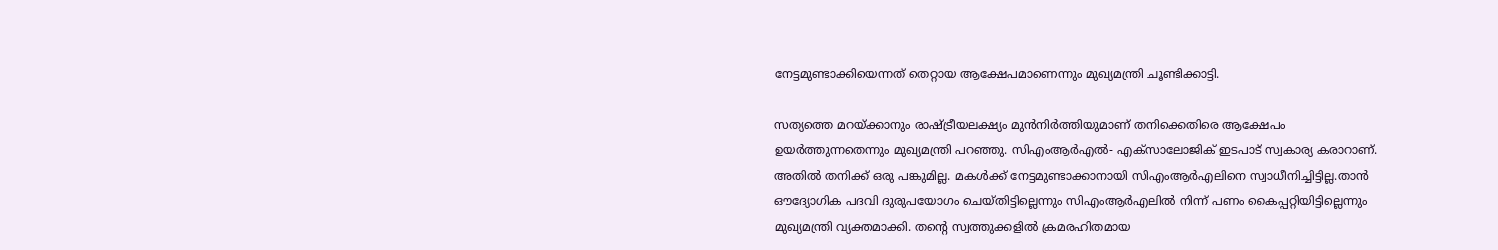നേട്ടമുണ്ടാക്കിയെന്നത് തെറ്റായ ആക്ഷേപമാണെന്നും മുഖ്യമന്ത്രി ചൂണ്ടിക്കാട്ടി.

സത്യത്തെ മറയ്ക്കാനും രാഷ്ട്രീയലക്ഷ്യം മുന്‍നിര്‍ത്തിയുമാണ് തനിക്കെതിരെ ആക്ഷേപം ഉയര്‍ത്തുന്നതെന്നും മുഖ്യമന്ത്രി പറഞ്ഞു. സിഎംആര്‍എല്‍- എക്സാലോജിക് ഇടപാട് സ്വകാര്യ കരാറാണ്. അതില്‍ തനിക്ക് ഒരു പങ്കുമില്ല. മകള്‍ക്ക് നേട്ടമുണ്ടാക്കാനായി സിഎംആര്‍എലിനെ സ്വാധീനിച്ചിട്ടില്ല.താന്‍ ഔദ്യോഗിക പദവി ദുരുപയോഗം ചെയ്തിട്ടില്ലെന്നും സിഎംആര്‍എലില്‍ നിന്ന് പണം കൈപ്പറ്റിയിട്ടില്ലെന്നും മുഖ്യമന്ത്രി വ്യക്തമാക്കി. തന്റെ സ്വത്തുക്കളില്‍ ക്രമരഹിതമായ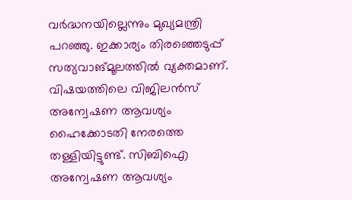വര്‍ദ്ധനയില്ലെന്നും മുഖ്യമന്ത്രി പറഞ്ഞു. ഇക്കാര്യം തിരഞ്ഞെടുപ്പ് സത്യവാങ്മൂലത്തില്‍ വ്യക്തമാണ്. വിഷയത്തിലെ വിജിലന്‍സ് അന്വേഷണ ആവശ്യം ഹൈക്കോടതി നേരത്തെ തള്ളിയിട്ടുണ്ട്. സിബിഐ അന്വേഷണ ആവശ്യം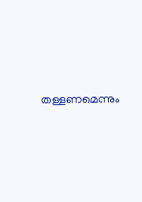തള്ളണമെന്നും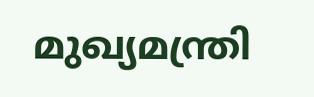മുഖ്യമന്ത്രി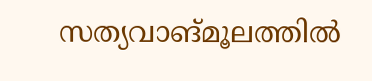സത്യവാങ്മൂലത്തില്‍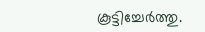കൂട്ടിച്ചേര്‍ത്തു.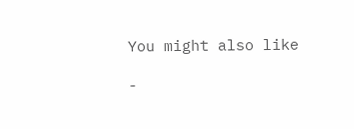You might also like

-